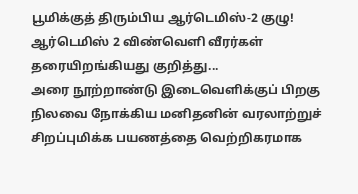பூமிக்குத் திரும்பிய ஆர்டெமிஸ்-2 குழு!
ஆர்டெமிஸ் 2 விண்வெளி வீரர்கள் தரையிறங்கியது குறித்து...
அரை நூற்றாண்டு இடைவெளிக்குப் பிறகு நிலவை நோக்கிய மனிதனின் வரலாற்றுச் சிறப்புமிக்க பயணத்தை வெற்றிகரமாக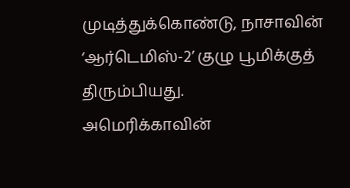முடித்துக்கொண்டு, நாசாவின் ‘ஆர்டெமிஸ்-2’ குழு பூமிக்குத் திரும்பியது.
அமெரிக்காவின்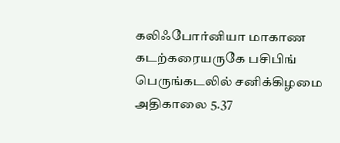கலிஃபோர்னியா மாகாண கடற்கரையருகே பசிபிங் பெருங்கடலில் சனிக்கிழமை அதிகாலை 5.37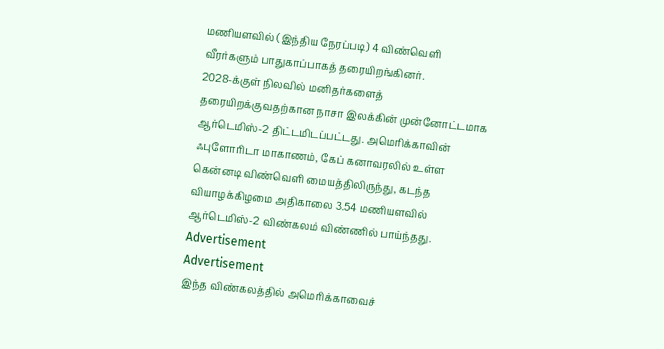மணியளவில் (இந்திய நேரப்படி) 4 விண்வெளி வீரர்களும் பாதுகாப்பாகத் தரையிறங்கினர்.
2028-க்குள் நிலவில் மனிதர்களைத் தரையிறக்குவதற்கான நாசா இலக்கின் முன்னோட்டமாக ஆர்டெமிஸ்-2 திட்டமிடப்பட்டது. அமெரிக்காவின் ஃபுளோரிடா மாகாணம், கேப் கனாவரலில் உள்ள கென்னடி விண்வெளி மையத்திலிருந்து, கடந்த வியாழக்கிழமை அதிகாலை 3.54 மணியளவில் ஆர்டெமிஸ்-2 விண்கலம் விண்ணில் பாய்ந்தது.
Advertisement
Advertisement
இந்த விண்கலத்தில் அமெரிக்காவைச்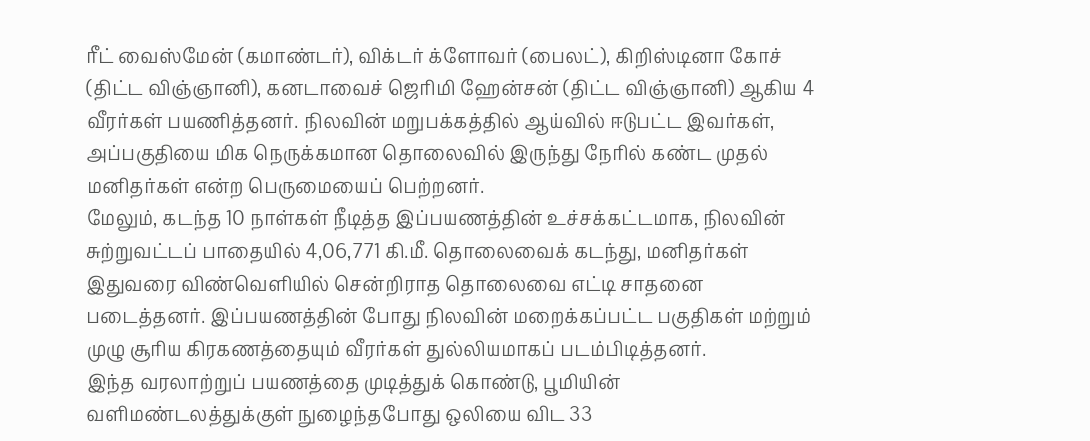ரீட் வைஸ்மேன் (கமாண்டர்), விக்டர் க்ளோவர் (பைலட்), கிறிஸ்டினா கோச் (திட்ட விஞ்ஞானி), கனடாவைச் ஜெரிமி ஹேன்சன் (திட்ட விஞ்ஞானி) ஆகிய 4 வீரர்கள் பயணித்தனர். நிலவின் மறுபக்கத்தில் ஆய்வில் ஈடுபட்ட இவர்கள், அப்பகுதியை மிக நெருக்கமான தொலைவில் இருந்து நேரில் கண்ட முதல் மனிதர்கள் என்ற பெருமையைப் பெற்றனர்.
மேலும், கடந்த 10 நாள்கள் நீடித்த இப்பயணத்தின் உச்சக்கட்டமாக, நிலவின் சுற்றுவட்டப் பாதையில் 4,06,771 கி.மீ. தொலைவைக் கடந்து, மனிதர்கள் இதுவரை விண்வெளியில் சென்றிராத தொலைவை எட்டி சாதனை படைத்தனர். இப்பயணத்தின் போது நிலவின் மறைக்கப்பட்ட பகுதிகள் மற்றும் முழு சூரிய கிரகணத்தையும் வீரர்கள் துல்லியமாகப் படம்பிடித்தனர்.
இந்த வரலாற்றுப் பயணத்தை முடித்துக் கொண்டு, பூமியின் வளிமண்டலத்துக்குள் நுழைந்தபோது ஒலியை விட 33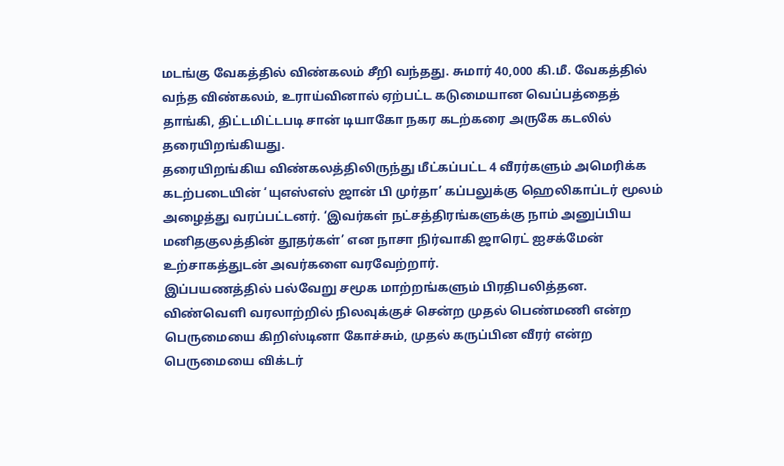மடங்கு வேகத்தில் விண்கலம் சீறி வந்தது. சுமார் 40,000 கி.மீ. வேகத்தில் வந்த விண்கலம், உராய்வினால் ஏற்பட்ட கடுமையான வெப்பத்தைத் தாங்கி, திட்டமிட்டபடி சான் டியாகோ நகர கடற்கரை அருகே கடலில் தரையிறங்கியது.
தரையிறங்கிய விண்கலத்திலிருந்து மீட்கப்பட்ட 4 வீரர்களும் அமெரிக்க கடற்படையின் ‘யுஎஸ்எஸ் ஜான் பி முர்தா’ கப்பலுக்கு ஹெலிகாப்டர் மூலம் அழைத்து வரப்பட்டனர். ‘இவர்கள் நட்சத்திரங்களுக்கு நாம் அனுப்பிய மனிதகுலத்தின் தூதர்கள்’ என நாசா நிர்வாகி ஜாரெட் ஐசக்மேன் உற்சாகத்துடன் அவர்களை வரவேற்றார்.
இப்பயணத்தில் பல்வேறு சமூக மாற்றங்களும் பிரதிபலித்தன. விண்வெளி வரலாற்றில் நிலவுக்குச் சென்ற முதல் பெண்மணி என்ற பெருமையை கிறிஸ்டினா கோச்சும், முதல் கருப்பின வீரர் என்ற பெருமையை விக்டர்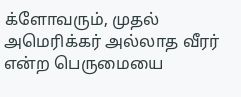க்ளோவரும், முதல் அமெரிக்கர் அல்லாத வீரர் என்ற பெருமையை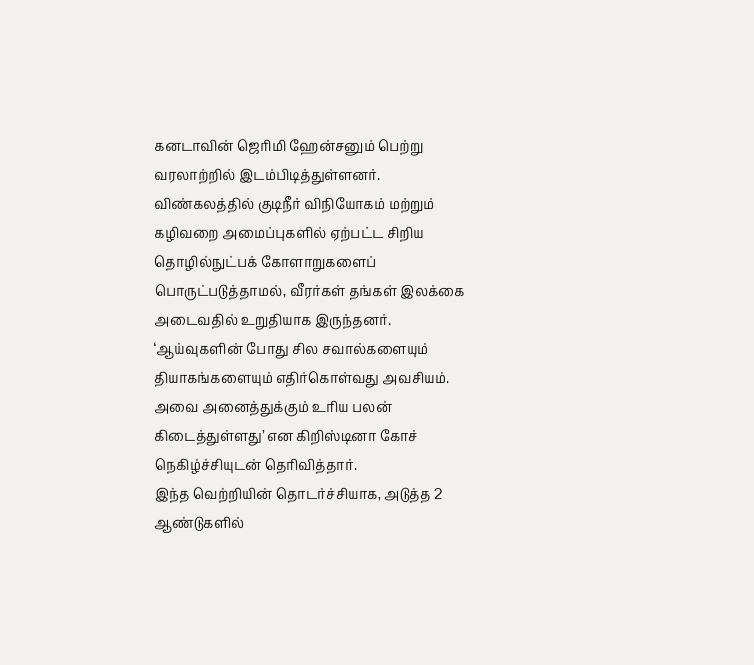கனடாவின் ஜெரிமி ஹேன்சனும் பெற்று வரலாற்றில் இடம்பிடித்துள்ளனர்.
விண்கலத்தில் குடிநீர் விநியோகம் மற்றும் கழிவறை அமைப்புகளில் ஏற்பட்ட சிறிய தொழில்நுட்பக் கோளாறுகளைப் பொருட்படுத்தாமல், வீரர்கள் தங்கள் இலக்கை அடைவதில் உறுதியாக இருந்தனர். ‘ஆய்வுகளின் போது சில சவால்களையும் தியாகங்களையும் எதிர்கொள்வது அவசியம். அவை அனைத்துக்கும் உரிய பலன் கிடைத்துள்ளது’ என கிறிஸ்டினா கோச் நெகிழ்ச்சியுடன் தெரிவித்தார்.
இந்த வெற்றியின் தொடர்ச்சியாக, அடுத்த 2 ஆண்டுகளில்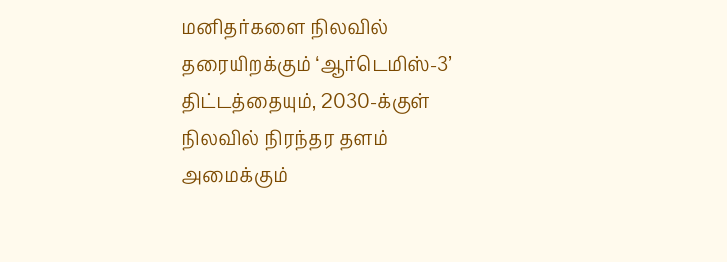மனிதர்களை நிலவில் தரையிறக்கும் ‘ஆர்டெமிஸ்-3’ திட்டத்தையும், 2030-க்குள் நிலவில் நிரந்தர தளம் அமைக்கும்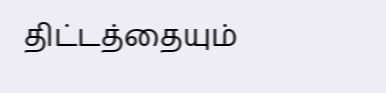திட்டத்தையும்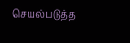செயல்படுத்த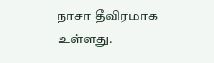நாசா தீவிரமாக உள்ளது.